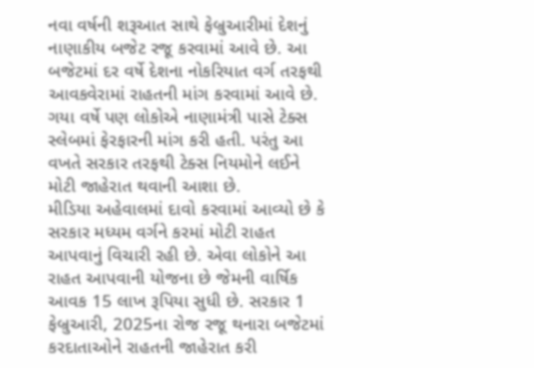નવા વર્ષની શરૂઆત સાથે ફેબ્રુઆરીમાં દેશનું નાણાકીય બજેટ રજૂ કરવામાં આવે છે. આ બજેટમાં દર વર્ષે દેશના નોકરિયાત વર્ગ તરફથી આવકવેરામાં રાહતની માંગ કરવામાં આવે છે. ગયા વર્ષે પણ લોકોએ નાણામંત્રી પાસે ટેક્સ સ્લેબમાં ફેરફારની માંગ કરી હતી. પરંતુ આ વખતે સરકાર તરફથી ટેક્સ નિયમોને લઈને મોટી જાહેરાત થવાની આશા છે.
મીડિયા અહેવાલમાં દાવો કરવામાં આવ્યો છે કે સરકાર મધ્યમ વર્ગને કરમાં મોટી રાહત આપવાનું વિચારી રહી છે. એવા લોકોને આ રાહત આપવાની યોજના છે જેમની વાર્ષિક આવક 15 લાખ રૂપિયા સુધી છે. સરકાર 1 ફેબ્રુઆરી, 2025ના રોજ રજૂ થનારા બજેટમાં કરદાતાઓને રાહતની જાહેરાત કરી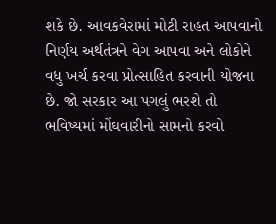શકે છે. આવકવેરામાં મોટી રાહત આપવાનો નિર્ણય અર્થતંત્રને વેગ આપવા અને લોકોને વધુ ખર્ચ કરવા પ્રોત્સાહિત કરવાની યોજના છે. જો સરકાર આ પગલું ભરશે તો ભવિષ્યમાં મોંઘવારીનો સામનો કરવો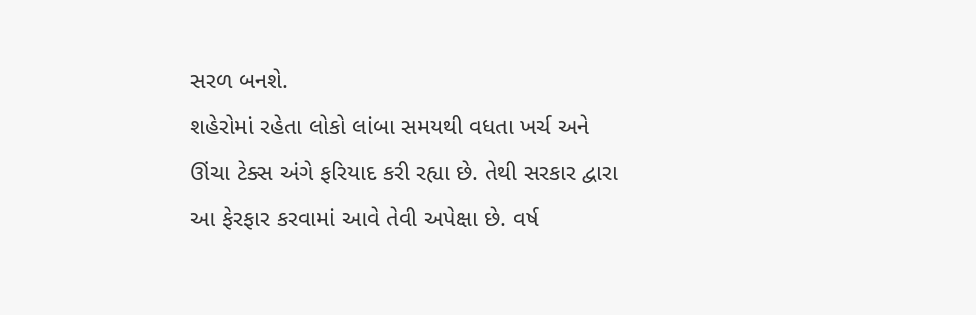સરળ બનશે.
શહેરોમાં રહેતા લોકો લાંબા સમયથી વધતા ખર્ચ અને ઊંચા ટેક્સ અંગે ફરિયાદ કરી રહ્યા છે. તેથી સરકાર દ્વારા આ ફેરફાર કરવામાં આવે તેવી અપેક્ષા છે. વર્ષ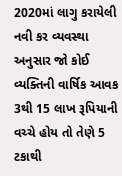2020માં લાગુ કરાયેલી નવી કર વ્યવસ્થા અનુસાર જો કોઈ વ્યક્તિની વાર્ષિક આવક 3થી 15 લાખ રૂપિયાની વચ્ચે હોય તો તેણે 5 ટકાથી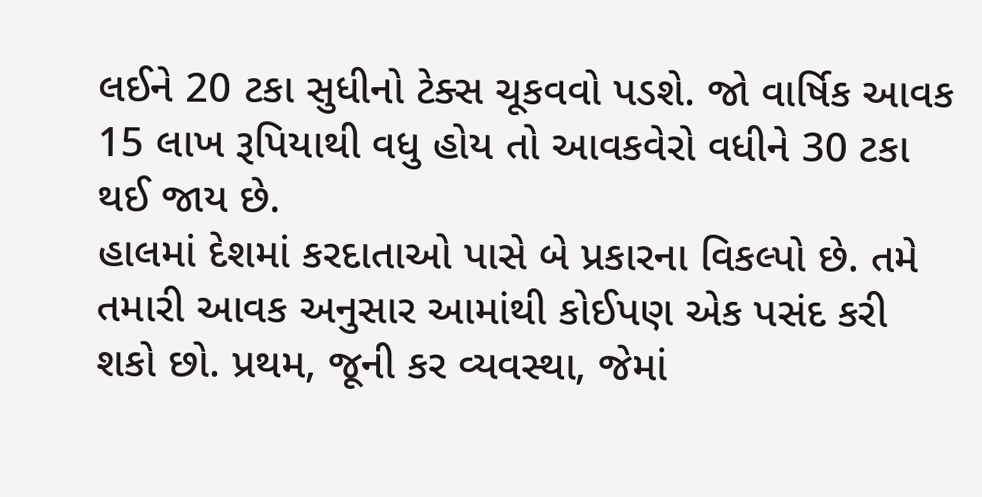લઈને 20 ટકા સુધીનો ટેક્સ ચૂકવવો પડશે. જો વાર્ષિક આવક 15 લાખ રૂપિયાથી વધુ હોય તો આવકવેરો વધીને 30 ટકા થઈ જાય છે.
હાલમાં દેશમાં કરદાતાઓ પાસે બે પ્રકારના વિકલ્પો છે. તમે તમારી આવક અનુસાર આમાંથી કોઈપણ એક પસંદ કરી શકો છો. પ્રથમ, જૂની કર વ્યવસ્થા, જેમાં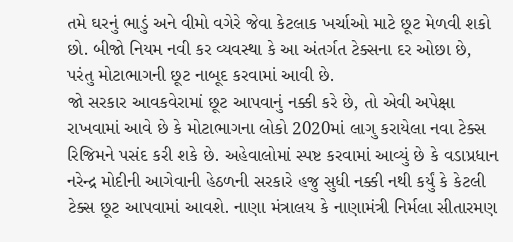તમે ઘરનું ભાડું અને વીમો વગેરે જેવા કેટલાક ખર્ચાઓ માટે છૂટ મેળવી શકો છો. બીજો નિયમ નવી કર વ્યવસ્થા કે આ અંતર્ગત ટેક્સના દર ઓછા છે, પરંતુ મોટાભાગની છૂટ નાબૂદ કરવામાં આવી છે.
જો સરકાર આવકવેરામાં છૂટ આપવાનું નક્કી કરે છે, તો એવી અપેક્ષા રાખવામાં આવે છે કે મોટાભાગના લોકો 2020માં લાગુ કરાયેલા નવા ટેક્સ રિજિમને પસંદ કરી શકે છે. અહેવાલોમાં સ્પષ્ટ કરવામાં આવ્યું છે કે વડાપ્રધાન નરેન્દ્ર મોદીની આગેવાની હેઠળની સરકારે હજુ સુધી નક્કી નથી કર્યું કે કેટલી ટેક્સ છૂટ આપવામાં આવશે. નાણા મંત્રાલય કે નાણામંત્રી નિર્મલા સીતારમણ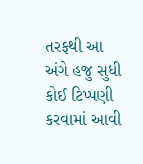તરફથી આ અંગે હજુ સુધી કોઈ ટિપ્પણી કરવામાં આવી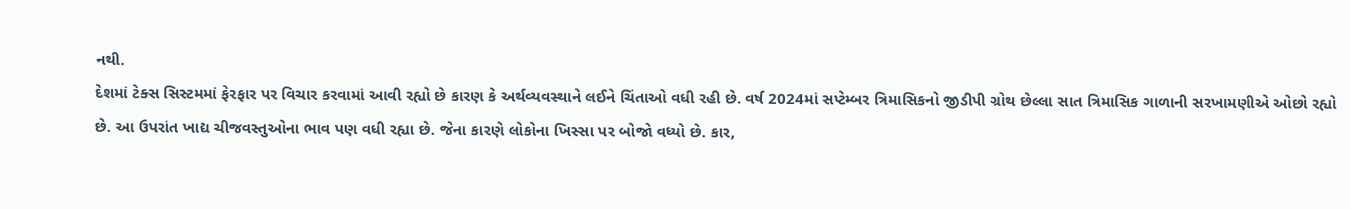નથી.
દેશમાં ટેક્સ સિસ્ટમમાં ફેરફાર પર વિચાર કરવામાં આવી રહ્યો છે કારણ કે અર્થવ્યવસ્થાને લઈને ચિંતાઓ વધી રહી છે. વર્ષ 2024માં સપ્ટેમ્બર ત્રિમાસિકનો જીડીપી ગ્રોથ છેલ્લા સાત ત્રિમાસિક ગાળાની સરખામણીએ ઓછો રહ્યો છે. આ ઉપરાંત ખાદ્ય ચીજવસ્તુઓના ભાવ પણ વધી રહ્યા છે. જેના કારણે લોકોના ખિસ્સા પર બોજો વધ્યો છે. કાર,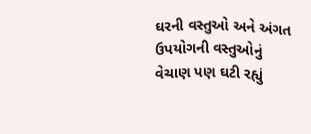ઘરની વસ્તુઓ અને અંગત ઉપયોગની વસ્તુઓનું વેચાણ પણ ઘટી રહ્યું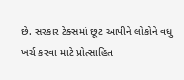છે. સરકાર ટેક્સમાં છૂટ આપીને લોકોને વધુ ખર્ચ કરવા માટે પ્રોત્સાહિત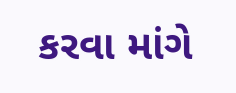કરવા માંગે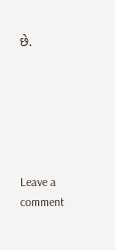છે.






Leave a comment